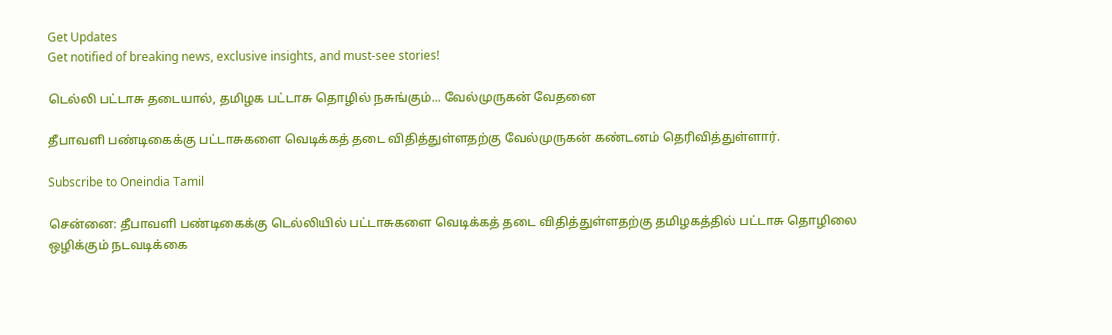Get Updates
Get notified of breaking news, exclusive insights, and must-see stories!

டெல்லி பட்டாசு தடையால், தமிழக பட்டாசு தொழில் நசுங்கும்... வேல்முருகன் வேதனை

தீபாவளி பண்டிகைக்கு பட்டாசுகளை வெடிக்கத் தடை விதித்துள்ளதற்கு வேல்முருகன் கண்டனம் தெரிவித்துள்ளார்.

Subscribe to Oneindia Tamil

சென்னை: தீபாவளி பண்டிகைக்கு டெல்லியில் பட்டாசுகளை வெடிக்கத் தடை விதித்துள்ளதற்கு தமிழகத்தில் பட்டாசு தொழிலை ஒழிக்கும் நடவடிக்கை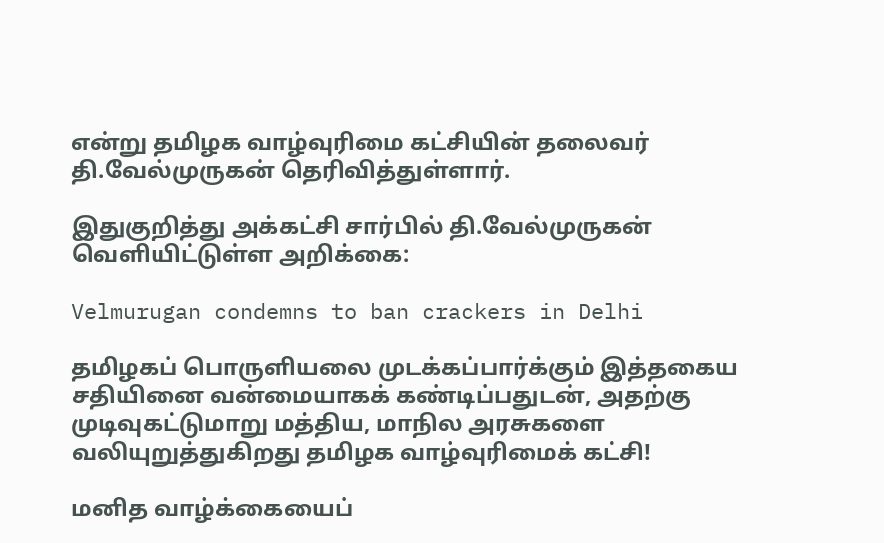என்று தமிழக வாழ்வுரிமை கட்சியின் தலைவர் தி.வேல்முருகன் தெரிவித்துள்ளார்.

இதுகுறித்து அக்கட்சி சார்பில் தி.வேல்முருகன் வெளியிட்டுள்ள அறிக்கை:

Velmurugan condemns to ban crackers in Delhi

தமிழகப் பொருளியலை முடக்கப்பார்க்கும் இத்தகைய சதியினை வன்மையாகக் கண்டிப்பதுடன், அதற்கு முடிவுகட்டுமாறு மத்திய, மாநில அரசுகளை வலியுறுத்துகிறது தமிழக வாழ்வுரிமைக் கட்சி!

மனித வாழ்க்கையைப்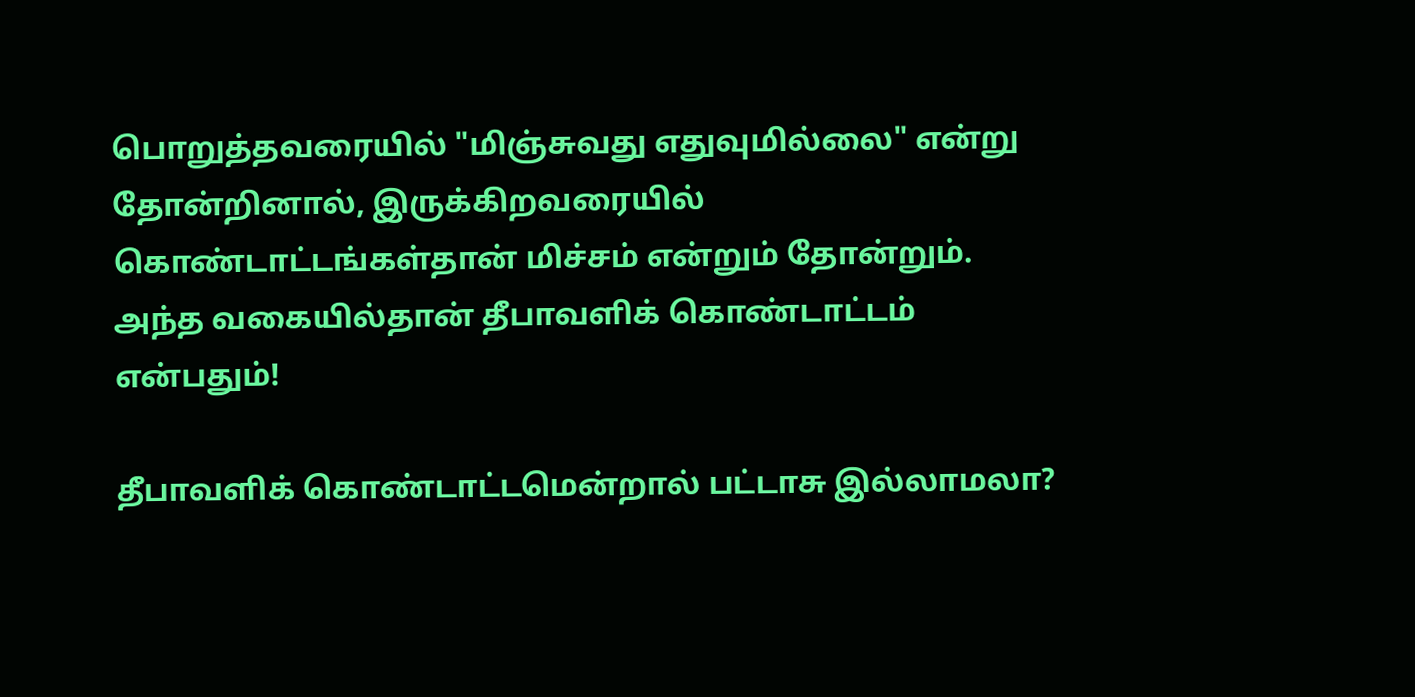பொறுத்தவரையில் "மிஞ்சுவது எதுவுமில்லை" என்று தோன்றினால், இருக்கிறவரையில் கொண்டாட்டங்கள்தான் மிச்சம் என்றும் தோன்றும். அந்த வகையில்தான் தீபாவளிக் கொண்டாட்டம் என்பதும்!

தீபாவளிக் கொண்டாட்டமென்றால் பட்டாசு இல்லாமலா?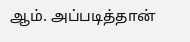ஆம். அப்படித்தான்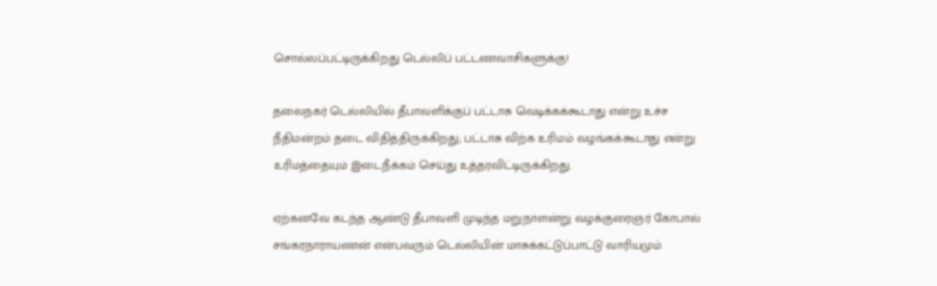சொல்லப்பட்டிருக்கிறது டெல்லிப் பட்டணவாசிகளுக்கு!

தலைநகர் டெல்லியில் தீபாவளிக்குப் பட்டாசு வெடிக்கக்கூடாது என்று உச்ச நீதிமன்றம் தடை விதித்திருக்கிறது; பட்டாசு விற்க உரிமம் வழங்கக்கூடாது என்று உரிமத்தையும் இடைநீக்கம் செய்து உத்தரவிட்டிருக்கிறது.

ஏற்கனவே கடந்த ஆண்டு தீபாவளி முடிந்த மறுநாளன்று வழக்குரைஞர் கோபால் சங்கரநாராயணன் என்பவரும் டெல்லியின் மாசுக்கட்டுப்பாட்டு வாரியமும்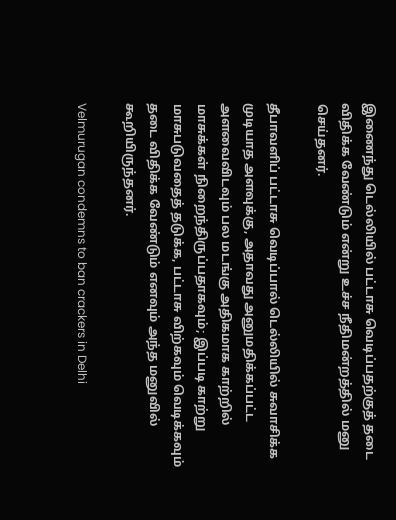இணைந்து டெல்லியில் பட்டாசு வெடிப்பதற்குத் தடை விதிக்க வேண்டும் என்று உச்ச நீதிமன்றத்தில் மனு செய்தனர்.

தீபாவளிப் பட்டாசு வெடிப்பால் டெல்லியில் சுவாசிக்க முடியாத அளவுக்கு, அதாவது அனுமதிக்கப்பட்ட அளவைவிடவும் பல மடங்கு அதிகமாக காற்றில் மாசுக்கள் நிறைந்திருப்பதாகவும்; இப்படி காற்று மாசுபடுவதைத் தடுக்க, பட்டாசு விற்கவும் வெடிக்கவும் தடை விதிக்க வேண்டும் எனவும் அந்த மனுவில் கூறியிருந்தனர்.

Velmurugan condemns to ban crackers in Delhi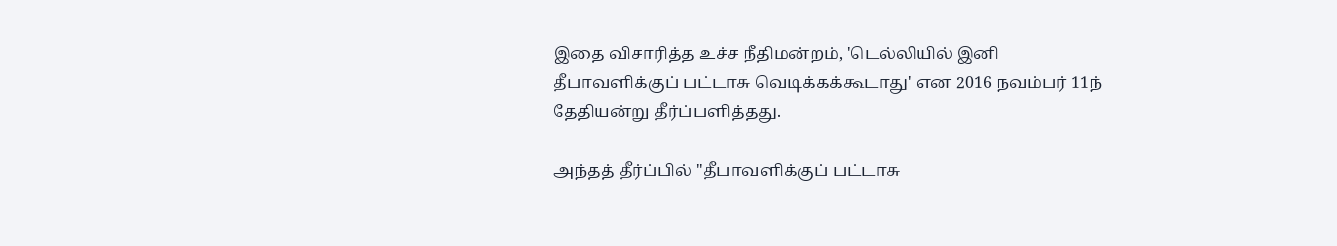இதை விசாரித்த உச்ச நீதிமன்றம், 'டெல்லியில் இனி தீபாவளிக்குப் பட்டாசு வெடிக்கக்கூடாது' என 2016 நவம்பர் 11ந் தேதியன்று தீர்ப்பளித்தது.

அந்தத் தீர்ப்பில் "தீபாவளிக்குப் பட்டாசு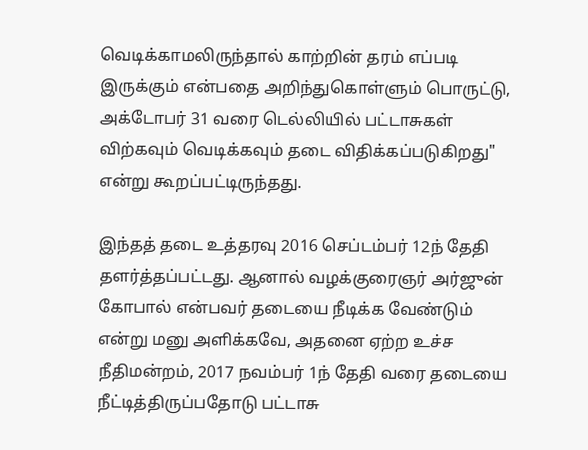வெடிக்காமலிருந்தால் காற்றின் தரம் எப்படி இருக்கும் என்பதை அறிந்துகொள்ளும் பொருட்டு, அக்டோபர் 31 வரை டெல்லியில் பட்டாசுகள் விற்கவும் வெடிக்கவும் தடை விதிக்கப்படுகிறது" என்று கூறப்பட்டிருந்தது.

இந்தத் தடை உத்தரவு 2016 செப்டம்பர் 12ந் தேதி தளர்த்தப்பட்டது. ஆனால் வழக்குரைஞர் அர்ஜுன் கோபால் என்பவர் தடையை நீடிக்க வேண்டும் என்று மனு அளிக்கவே, அதனை ஏற்ற உச்ச நீதிமன்றம், 2017 நவம்பர் 1ந் தேதி வரை தடையை நீட்டித்திருப்பதோடு பட்டாசு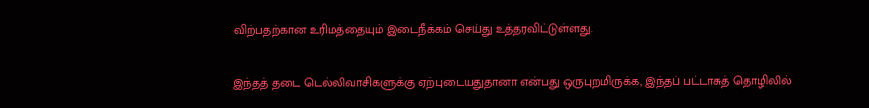விற்பதற்கான உரிமத்தையும் இடைநீக்கம் செய்து உத்தரவிட்டுள்ளது.

இந்தத் தடை டெல்லிவாசிகளுக்கு ஏற்புடையதுதானா என்பது ஒருபுறமிருக்க, இந்தப் பட்டாசுத் தொழிலில்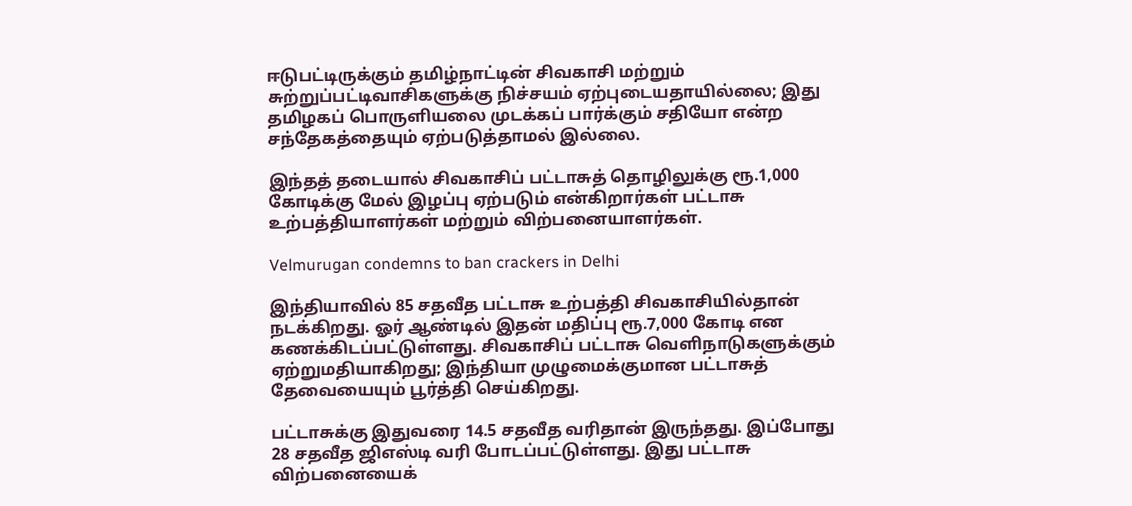ஈடுபட்டிருக்கும் தமிழ்நாட்டின் சிவகாசி மற்றும் சுற்றுப்பட்டிவாசிகளுக்கு நிச்சயம் ஏற்புடையதாயில்லை; இது தமிழகப் பொருளியலை முடக்கப் பார்க்கும் சதியோ என்ற சந்தேகத்தையும் ஏற்படுத்தாமல் இல்லை.

இந்தத் தடையால் சிவகாசிப் பட்டாசுத் தொழிலுக்கு ரூ.1,000 கோடிக்கு மேல் இழப்பு ஏற்படும் என்கிறார்கள் பட்டாசு உற்பத்தியாளர்கள் மற்றும் விற்பனையாளர்கள்.

Velmurugan condemns to ban crackers in Delhi

இந்தியாவில் 85 சதவீத பட்டாசு உற்பத்தி சிவகாசியில்தான் நடக்கிறது. ஓர் ஆண்டில் இதன் மதிப்பு ரூ.7,000 கோடி என கணக்கிடப்பட்டுள்ளது. சிவகாசிப் பட்டாசு வெளிநாடுகளுக்கும் ஏற்றுமதியாகிறது; இந்தியா முழுமைக்குமான பட்டாசுத் தேவையையும் பூர்த்தி செய்கிறது.

பட்டாசுக்கு இதுவரை 14.5 சதவீத வரிதான் இருந்தது. இப்போது 28 சதவீத ஜிஎஸ்டி வரி போடப்பட்டுள்ளது. இது பட்டாசு விற்பனையைக்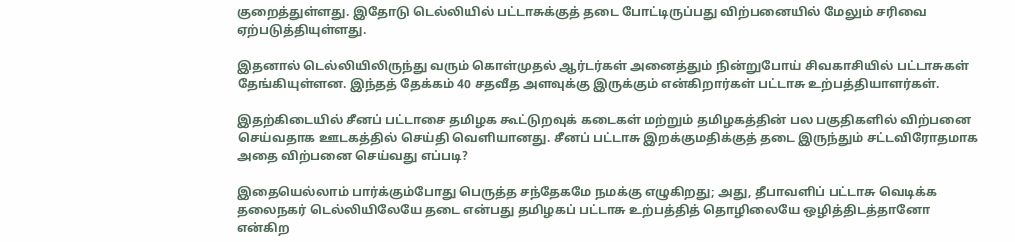குறைத்துள்ளது. இதோடு டெல்லியில் பட்டாசுக்குத் தடை போட்டிருப்பது விற்பனையில் மேலும் சரிவை ஏற்படுத்தியுள்ளது.

இதனால் டெல்லியிலிருந்து வரும் கொள்முதல் ஆர்டர்கள் அனைத்தும் நின்றுபோய் சிவகாசியில் பட்டாசுகள் தேங்கியுள்ளன. இந்தத் தேக்கம் 40 சதவீத அளவுக்கு இருக்கும் என்கிறார்கள் பட்டாசு உற்பத்தியாளர்கள்.

இதற்கிடையில் சீனப் பட்டாசை தமிழக கூட்டுறவுக் கடைகள் மற்றும் தமிழகத்தின் பல பகுதிகளில் விற்பனை செய்வதாக ஊடகத்தில் செய்தி வெளியானது. சீனப் பட்டாசு இறக்குமதிக்குத் தடை இருந்தும் சட்டவிரோதமாக அதை விற்பனை செய்வது எப்படி?

இதையெல்லாம் பார்க்கும்போது பெருத்த சந்தேகமே நமக்கு எழுகிறது; அது, தீபாவளிப் பட்டாசு வெடிக்க தலைநகர் டெல்லியிலேயே தடை என்பது தமிழகப் பட்டாசு உற்பத்தித் தொழிலையே ஒழித்திடத்தானோ என்கிற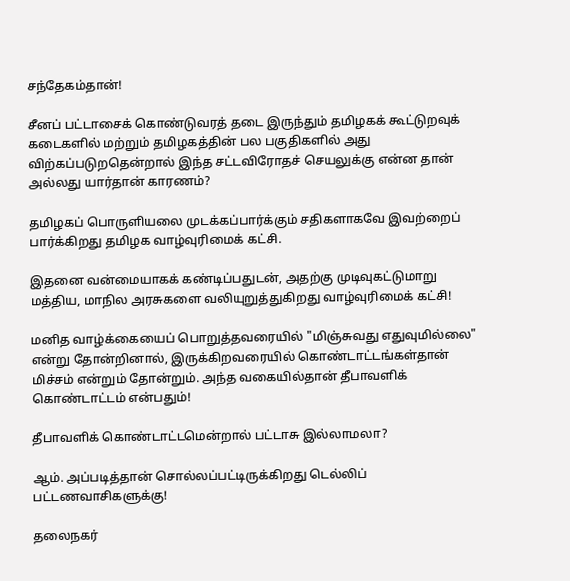சந்தேகம்தான்!

சீனப் பட்டாசைக் கொண்டுவரத் தடை இருந்தும் தமிழகக் கூட்டுறவுக் கடைகளில் மற்றும் தமிழகத்தின் பல பகுதிகளில் அது விற்கப்படுறதென்றால் இந்த சட்டவிரோதச் செயலுக்கு என்ன தான் அல்லது யார்தான் காரணம்?

தமிழகப் பொருளியலை முடக்கப்பார்க்கும் சதிகளாகவே இவற்றைப் பார்க்கிறது தமிழக வாழ்வுரிமைக் கட்சி.

இதனை வன்மையாகக் கண்டிப்பதுடன், அதற்கு முடிவுகட்டுமாறு மத்திய, மாநில அரசுகளை வலியுறுத்துகிறது வாழ்வுரிமைக் கட்சி!

மனித வாழ்க்கையைப் பொறுத்தவரையில் "மிஞ்சுவது எதுவுமில்லை" என்று தோன்றினால், இருக்கிறவரையில் கொண்டாட்டங்கள்தான் மிச்சம் என்றும் தோன்றும். அந்த வகையில்தான் தீபாவளிக் கொண்டாட்டம் என்பதும்!

தீபாவளிக் கொண்டாட்டமென்றால் பட்டாசு இல்லாமலா?

ஆம். அப்படித்தான் சொல்லப்பட்டிருக்கிறது டெல்லிப் பட்டணவாசிகளுக்கு!

தலைநகர்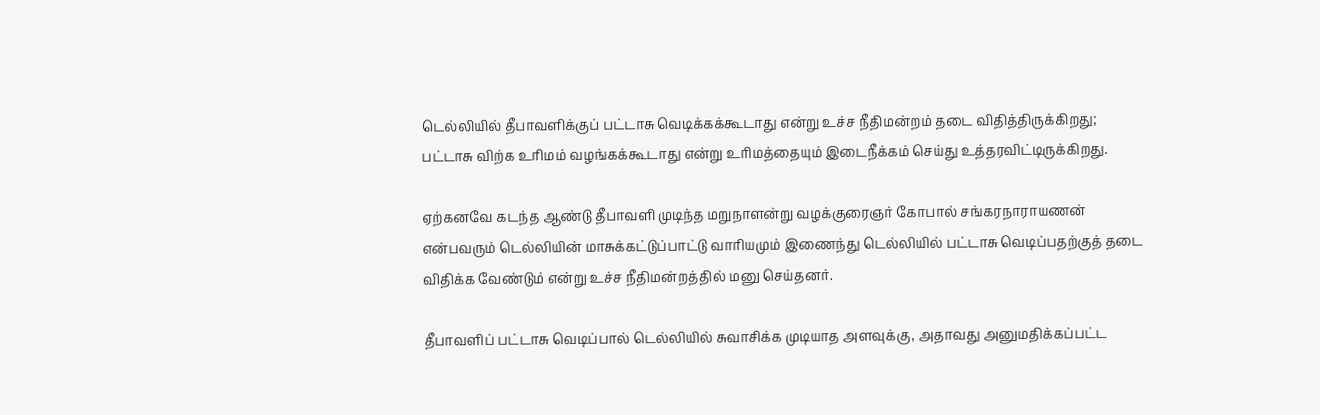டெல்லியில் தீபாவளிக்குப் பட்டாசு வெடிக்கக்கூடாது என்று உச்ச நீதிமன்றம் தடை விதித்திருக்கிறது; பட்டாசு விற்க உரிமம் வழங்கக்கூடாது என்று உரிமத்தையும் இடைநீக்கம் செய்து உத்தரவிட்டிருக்கிறது.

ஏற்கனவே கடந்த ஆண்டு தீபாவளி முடிந்த மறுநாளன்று வழக்குரைஞர் கோபால் சங்கரநாராயணன் என்பவரும் டெல்லியின் மாசுக்கட்டுப்பாட்டு வாரியமும் இணைந்து டெல்லியில் பட்டாசு வெடிப்பதற்குத் தடை விதிக்க வேண்டும் என்று உச்ச நீதிமன்றத்தில் மனு செய்தனர்.

தீபாவளிப் பட்டாசு வெடிப்பால் டெல்லியில் சுவாசிக்க முடியாத அளவுக்கு, அதாவது அனுமதிக்கப்பட்ட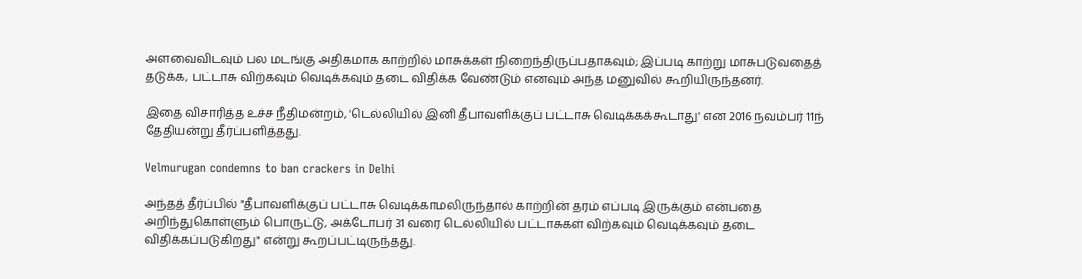அளவைவிடவும் பல மடங்கு அதிகமாக காற்றில் மாசுக்கள் நிறைந்திருப்பதாகவும்; இப்படி காற்று மாசுபடுவதைத் தடுக்க, பட்டாசு விற்கவும் வெடிக்கவும் தடை விதிக்க வேண்டும் எனவும் அந்த மனுவில் கூறியிருந்தனர்.

இதை விசாரித்த உச்ச நீதிமன்றம், 'டெல்லியில் இனி தீபாவளிக்குப் பட்டாசு வெடிக்கக்கூடாது' என 2016 நவம்பர் 11ந் தேதியன்று தீர்ப்பளித்தது.

Velmurugan condemns to ban crackers in Delhi

அந்தத் தீர்ப்பில் "தீபாவளிக்குப் பட்டாசு வெடிக்காமலிருந்தால் காற்றின் தரம் எப்படி இருக்கும் என்பதை அறிந்துகொள்ளும் பொருட்டு, அக்டோபர் 31 வரை டெல்லியில் பட்டாசுகள் விற்கவும் வெடிக்கவும் தடை விதிக்கப்படுகிறது" என்று கூறப்பட்டிருந்தது.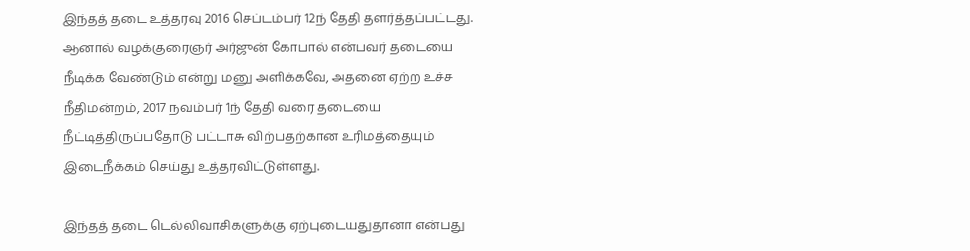இந்தத் தடை உத்தரவு 2016 செப்டம்பர் 12ந் தேதி தளர்த்தப்பட்டது. ஆனால் வழக்குரைஞர் அர்ஜுன் கோபால் என்பவர் தடையை நீடிக்க வேண்டும் என்று மனு அளிக்கவே, அதனை ஏற்ற உச்ச நீதிமன்றம், 2017 நவம்பர் 1ந் தேதி வரை தடையை நீட்டித்திருப்பதோடு பட்டாசு விற்பதற்கான உரிமத்தையும் இடைநீக்கம் செய்து உத்தரவிட்டுள்ளது.

இந்தத் தடை டெல்லிவாசிகளுக்கு ஏற்புடையதுதானா என்பது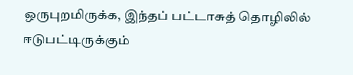ஒருபுறமிருக்க, இந்தப் பட்டாசுத் தொழிலில் ஈடுபட்டிருக்கும்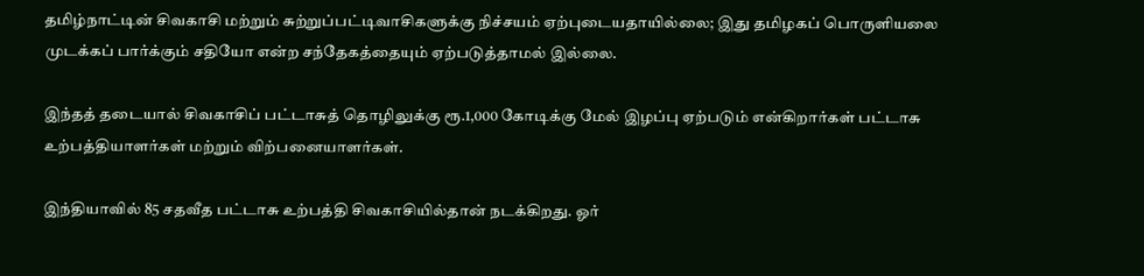தமிழ்நாட்டின் சிவகாசி மற்றும் சுற்றுப்பட்டிவாசிகளுக்கு நிச்சயம் ஏற்புடையதாயில்லை; இது தமிழகப் பொருளியலை முடக்கப் பார்க்கும் சதியோ என்ற சந்தேகத்தையும் ஏற்படுத்தாமல் இல்லை.

இந்தத் தடையால் சிவகாசிப் பட்டாசுத் தொழிலுக்கு ரூ.1,000 கோடிக்கு மேல் இழப்பு ஏற்படும் என்கிறார்கள் பட்டாசு உற்பத்தியாளர்கள் மற்றும் விற்பனையாளர்கள்.

இந்தியாவில் 85 சதவீத பட்டாசு உற்பத்தி சிவகாசியில்தான் நடக்கிறது. ஓர்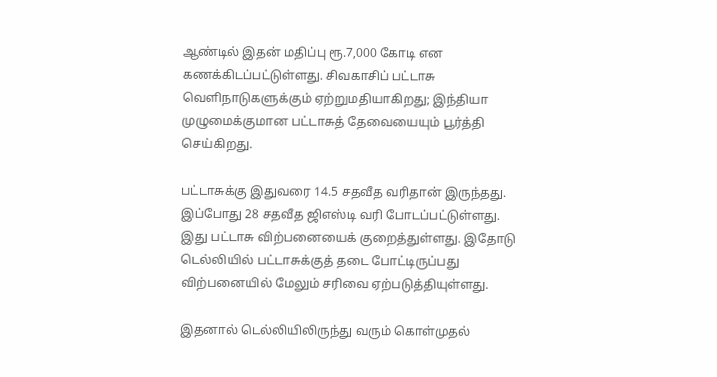ஆண்டில் இதன் மதிப்பு ரூ.7,000 கோடி என கணக்கிடப்பட்டுள்ளது. சிவகாசிப் பட்டாசு வெளிநாடுகளுக்கும் ஏற்றுமதியாகிறது; இந்தியா முழுமைக்குமான பட்டாசுத் தேவையையும் பூர்த்தி செய்கிறது.

பட்டாசுக்கு இதுவரை 14.5 சதவீத வரிதான் இருந்தது. இப்போது 28 சதவீத ஜிஎஸ்டி வரி போடப்பட்டுள்ளது. இது பட்டாசு விற்பனையைக் குறைத்துள்ளது. இதோடு டெல்லியில் பட்டாசுக்குத் தடை போட்டிருப்பது விற்பனையில் மேலும் சரிவை ஏற்படுத்தியுள்ளது.

இதனால் டெல்லியிலிருந்து வரும் கொள்முதல்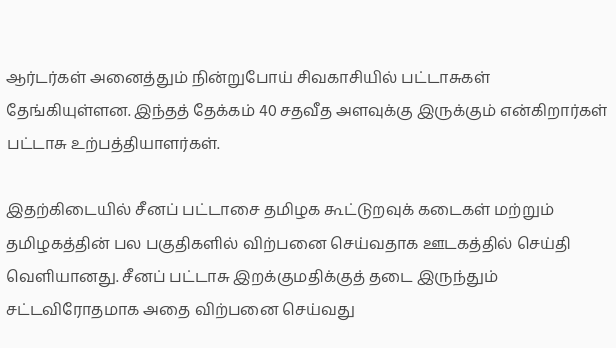ஆர்டர்கள் அனைத்தும் நின்றுபோய் சிவகாசியில் பட்டாசுகள் தேங்கியுள்ளன. இந்தத் தேக்கம் 40 சதவீத அளவுக்கு இருக்கும் என்கிறார்கள் பட்டாசு உற்பத்தியாளர்கள்.

இதற்கிடையில் சீனப் பட்டாசை தமிழக கூட்டுறவுக் கடைகள் மற்றும் தமிழகத்தின் பல பகுதிகளில் விற்பனை செய்வதாக ஊடகத்தில் செய்தி வெளியானது. சீனப் பட்டாசு இறக்குமதிக்குத் தடை இருந்தும் சட்டவிரோதமாக அதை விற்பனை செய்வது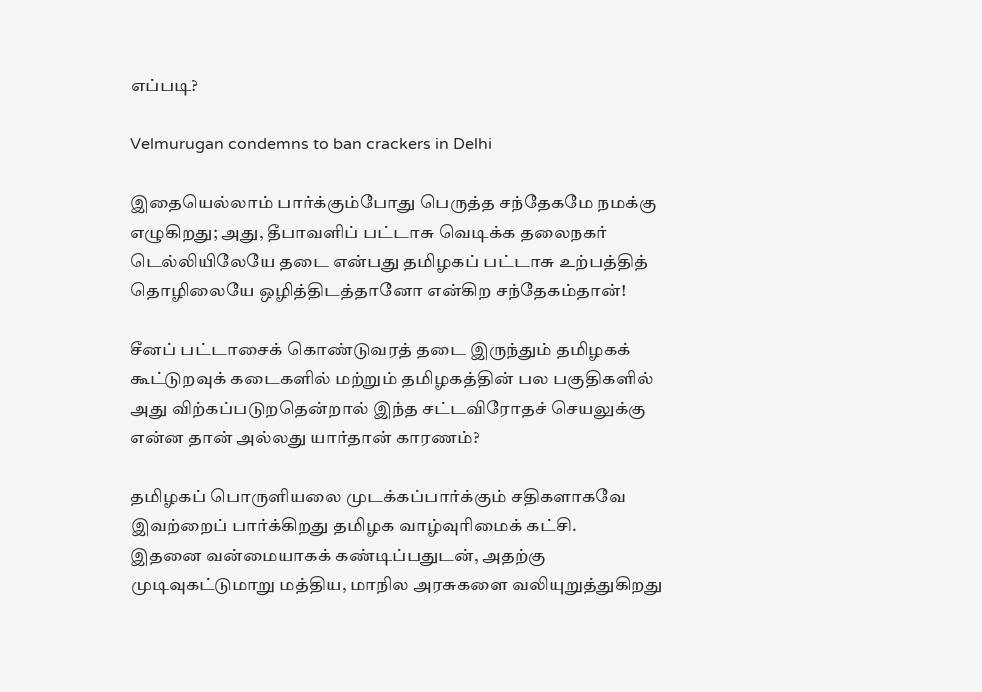எப்படி?

Velmurugan condemns to ban crackers in Delhi

இதையெல்லாம் பார்க்கும்போது பெருத்த சந்தேகமே நமக்கு எழுகிறது; அது, தீபாவளிப் பட்டாசு வெடிக்க தலைநகர் டெல்லியிலேயே தடை என்பது தமிழகப் பட்டாசு உற்பத்தித் தொழிலையே ஒழித்திடத்தானோ என்கிற சந்தேகம்தான்!

சீனப் பட்டாசைக் கொண்டுவரத் தடை இருந்தும் தமிழகக் கூட்டுறவுக் கடைகளில் மற்றும் தமிழகத்தின் பல பகுதிகளில் அது விற்கப்படுறதென்றால் இந்த சட்டவிரோதச் செயலுக்கு என்ன தான் அல்லது யார்தான் காரணம்?

தமிழகப் பொருளியலை முடக்கப்பார்க்கும் சதிகளாகவே இவற்றைப் பார்க்கிறது தமிழக வாழ்வுரிமைக் கட்சி.
இதனை வன்மையாகக் கண்டிப்பதுடன், அதற்கு முடிவுகட்டுமாறு மத்திய, மாநில அரசுகளை வலியுறுத்துகிறது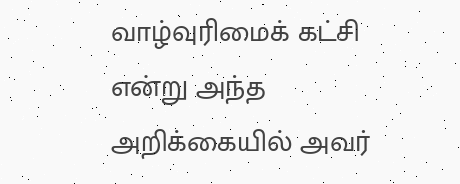வாழ்வுரிமைக் கட்சி என்று அந்த அறிக்கையில் அவர்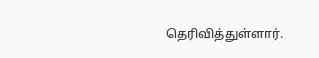தெரிவித்துள்ளார்.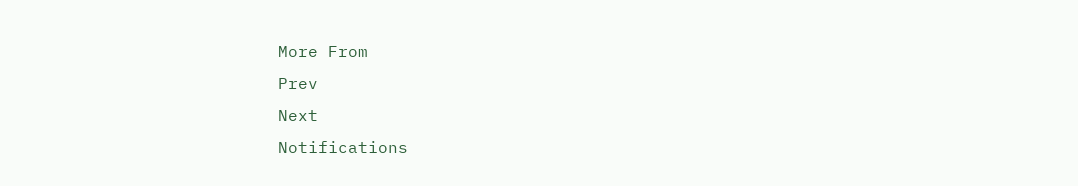More From
Prev
Next
Notifications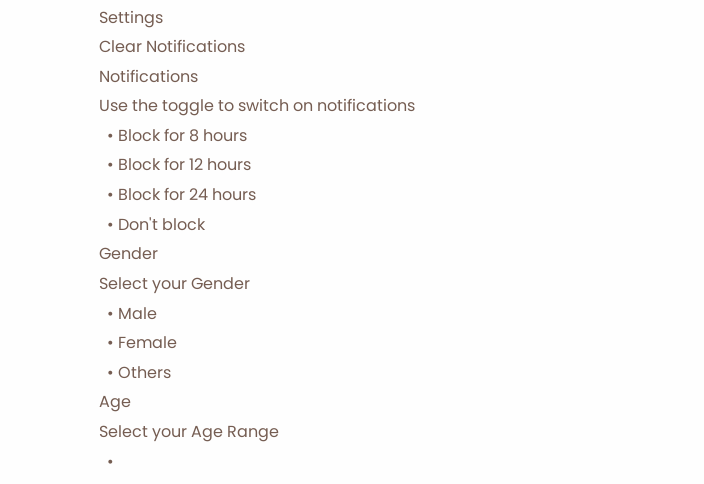Settings
Clear Notifications
Notifications
Use the toggle to switch on notifications
  • Block for 8 hours
  • Block for 12 hours
  • Block for 24 hours
  • Don't block
Gender
Select your Gender
  • Male
  • Female
  • Others
Age
Select your Age Range
  •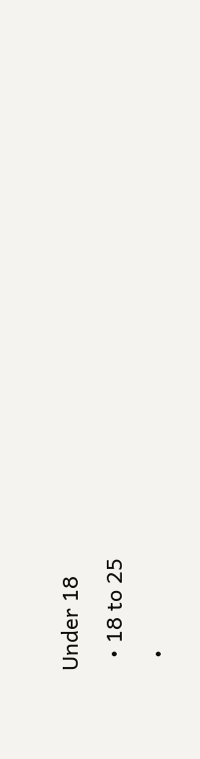Under 18
  • 18 to 25
  •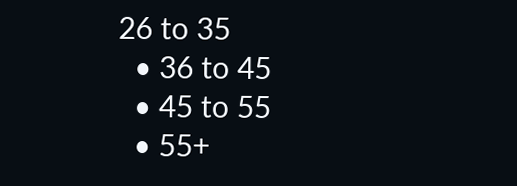26 to 35
  • 36 to 45
  • 45 to 55
  • 55+